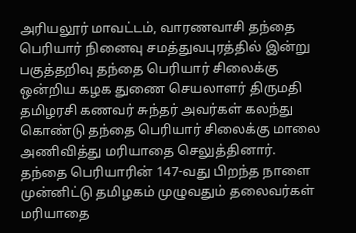அரியலூர் மாவட்டம், வாரணவாசி தந்தை பெரியார் நினைவு சமத்துவபுரத்தில் இன்று பகுத்தறிவு தந்தை பெரியார் சிலைக்கு ஒன்றிய கழக துணை செயலாளர் திருமதி தமிழரசி கணவர் சுந்தர் அவர்கள் கலந்து கொண்டு தந்தை பெரியார் சிலைக்கு மாலை அணிவித்து மரியாதை செலுத்தினார்.
தந்தை பெரியாரின் 147-வது பிறந்த நாளை முன்னிட்டு தமிழகம் முழுவதும் தலைவர்கள் மரியாதை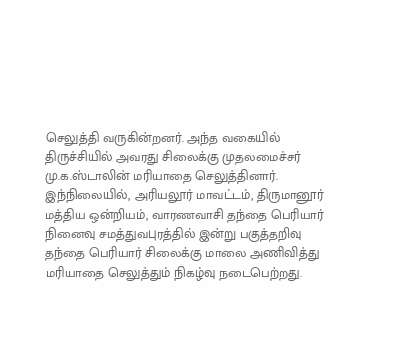செலுத்தி வருகின்றனர். அந்த வகையில் திருச்சியில் அவரது சிலைக்கு முதலமைச்சர் மு.க.ஸ்டாலின் மரியாதை செலுத்தினார்.
இந்நிலையில், அரியலூர் மாவட்டம், திருமானூர் மத்திய ஒன்றியம், வாரணவாசி தந்தை பெரியார் நினைவு சமத்துவபுரத்தில் இன்று பகுத்தறிவு தந்தை பெரியார் சிலைக்கு மாலை அணிவித்து மரியாதை செலுத்தும் நிகழ்வு நடைபெற்றது.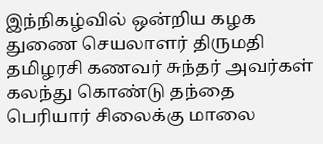இந்நிகழ்வில் ஒன்றிய கழக துணை செயலாளர் திருமதி தமிழரசி கணவர் சுந்தர் அவர்கள் கலந்து கொண்டு தந்தை பெரியார் சிலைக்கு மாலை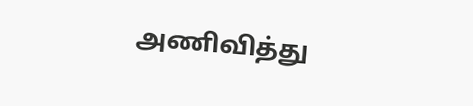அணிவித்து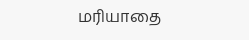மரியாதை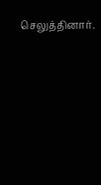செலுத்தினார்.